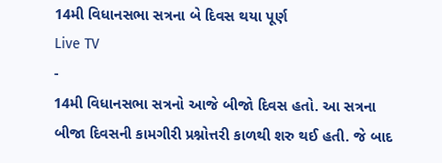14મી વિધાનસભા સત્રના બે દિવસ થયા પૂર્ણ
Live TV
-
14મી વિધાનસભા સત્રનો આજે બીજો દિવસ હતો. આ સત્રના બીજા દિવસની કામગીરી પ્રશ્નોત્તરી કાળથી શરુ થઈ હતી. જે બાદ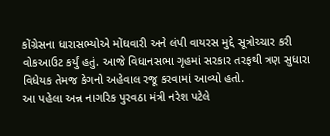કોંગ્રેસના ધારાસભ્યોએ મોંઘવારી અને લંપી વાયરસ મુદ્દે સૂત્રોચ્ચાર કરી વોકઆઉટ કર્યું હતું. આજે વિધાનસભા ગૃહમાં સરકાર તરફથી ત્રણ સુધારા વિધેયક તેમજ કેગનો અહેવાલ રજૂ કરવામાં આવ્યો હતો.
આ પહેલા અન્ન નાગરિક પુરવઠા મંત્રી નરેશ પટેલે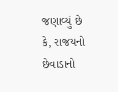જણાવ્યું છે કે, રાજયનો છેવાડાનો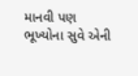માનવી પણ ભૂખ્યોના સુવે એની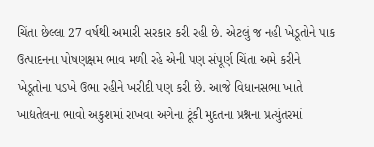ચિંતા છેલ્લા 27 વર્ષથી અમારી સરકાર કરી રહી છે. એટલું જ નહી ખેડૂતોને પાક ઉત્પાદનના પોષણક્ષમ ભાવ મળી રહે એની પણ સંપૂર્ણ ચિંતા અમે કરીને ખેડૂતોના પડખે ઉભા રહીને ખરીદી પણ કરી છે. આજે વિધાનસભા ખાતે ખાદ્યતેલના ભાવો અકુશમાં રાખવા અગેના ટૂંકી મુદતના પ્રશ્નના પ્રત્યુંતરમાં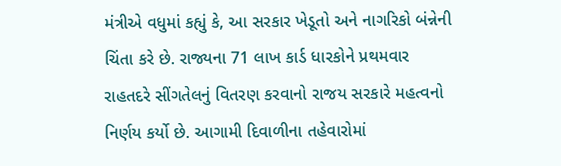મંત્રીએ વધુમાં કહ્યું કે, આ સરકાર ખેડૂતો અને નાગરિકો બંન્નેની ચિંતા કરે છે. રાજ્યના 71 લાખ કાર્ડ ધારકોને પ્રથમવાર રાહતદરે સીંગતેલનું વિતરણ કરવાનો રાજય સરકારે મહત્વનો નિર્ણય કર્યો છે. આગામી દિવાળીના તહેવારોમાં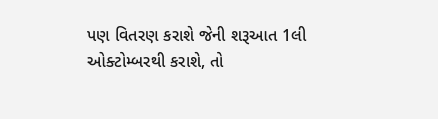પણ વિતરણ કરાશે જેની શરૂઆત 1લી ઓક્ટોમ્બરથી કરાશે, તો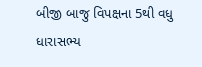બીજી બાજુ વિપક્ષના 5થી વધુ ધારાસભ્ય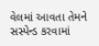વેલમાં આવતા તેમને સસ્પેન્ડ કરવામાં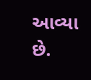આવ્યા છે.